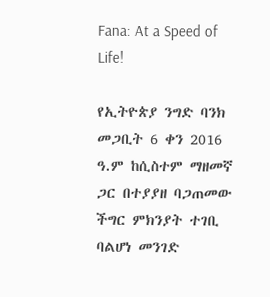Fana: At a Speed of Life!

የኢትዮጵያ ንግድ ባንክ መጋቢት 6 ቀን 2016 ዓ.ም ከሲስተም ማዘመኛ ጋር በተያያዘ ባጋጠመው ችግር ምክንያት ተገቢ ባልሆነ መንገድ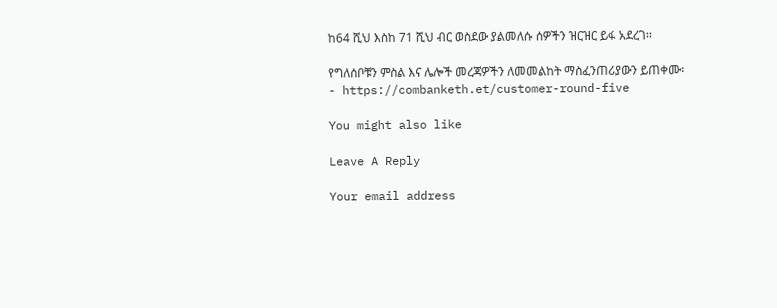ከ64 ሺህ እስከ 71 ሺህ ብር ወስደው ያልመለሱ ሰዎችን ዝርዝር ይፋ አደረገ፡፡

የግለሰቦቹን ምስል እና ሌሎች መረጃዎችን ለመመልከት ማስፈንጠሪያውን ይጠቀሙ፡- https://combanketh.et/customer-round-five

You might also like

Leave A Reply

Your email address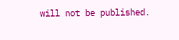will not be published.